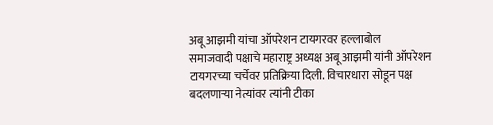अबू आझमी यांचा ऑपरेशन टायगरवर हल्लाबोल
समाजवादी पक्षाचे महाराष्ट्र अध्यक्ष अबू आझमी यांनी ऑपरेशन टायगरच्या चर्चेवर प्रतिक्रिया दिली. विचारधारा सोडून पक्ष बदलणाऱ्या नेत्यांवर त्यांनी टीका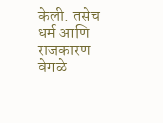केली. तसेच धर्म आणि राजकारण वेगळे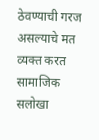ठेवण्याची गरज असल्याचे मत व्यक्त करत सामाजिक सलोखा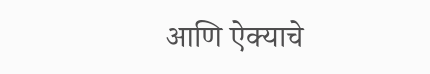आणि ऐक्याचे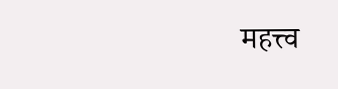महत्त्व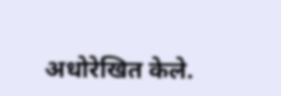अधोरेखित केले.